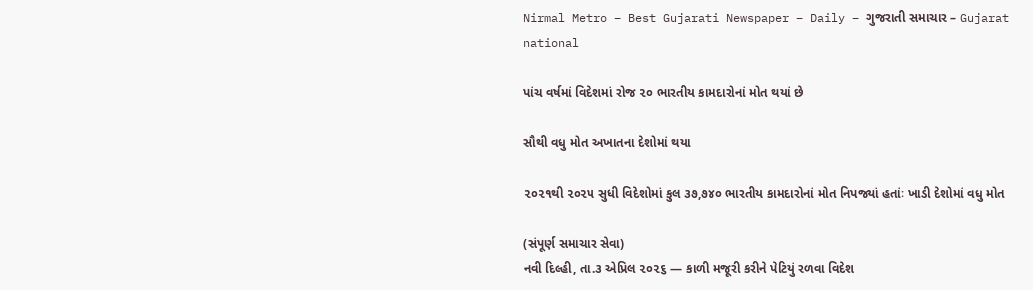Nirmal Metro – Best Gujarati Newspaper – Daily – ગુજરાતી સમાચાર – Gujarat
national

પાંચ વર્ષમાં વિદેશમાં રોજ ૨૦ ભારતીય કામદારોનાં મોત થયાં છે

સૌથી વધુ મોત અખાતના દેશોમાં થયા

૨૦૨૧થી ૨૦૨૫ સુધી વિદેશોમાં કુલ ૩૭,૭૪૦ ભારતીય કામદારોનાં મોત નિપજ્યાં હતાંઃ ખાડી દેશોમાં વધુ મોત

(સંપૂર્ણ સમાચાર સેવા)
નવી દિલ્હી, તા.૩ એપ્રિલ ૨૦૨૬ — કાળી મજૂરી કરીને પેટિયું રળવા વિદેશ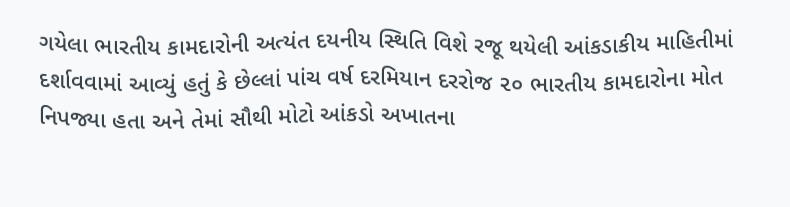ગયેલા ભારતીય કામદારોની અત્યંત દયનીય સ્થિતિ વિશે રજૂ થયેલી આંકડાકીય માહિતીમાં દર્શાવવામાં આવ્યું હતું કે છેલ્લાં પાંચ વર્ષ દરમિયાન દરરોજ ૨૦ ભારતીય કામદારોના મોત નિપજ્યા હતા અને તેમાં સૌથી મોટો આંકડો અખાતના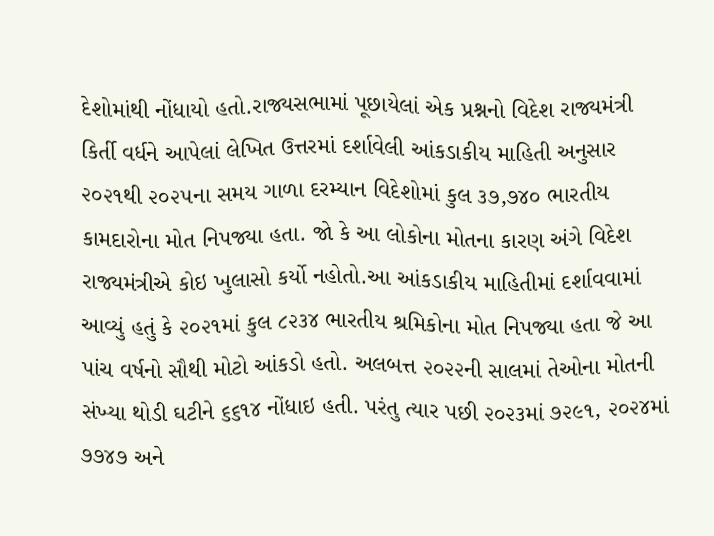દેશોમાંથી નોંધાયો હતો.રાજ્યસભામાં પૂછાયેલાં એક પ્રશ્નનો વિદેશ રાજ્યમંત્રી કિર્તી વર્ધને આપેલાં લેખિત ઉત્તરમાં દર્શાવેલી આંકડાકીય માહિતી અનુસાર ૨૦૨૧થી ૨૦૨૫ના સમય ગાળા દરમ્યાન વિદેશોમાં કુલ ૩૭,૭૪૦ ભારતીય કામદારોના મોત નિપજ્યા હતા. જો કે આ લોકોના મોતના કારણ અંગે વિદેશ રાજ્યમંત્રીએ કોઇ ખુલાસો કર્યો નહોતો.આ આંકડાકીય માહિતીમાં દર્શાવવામાં આવ્યું હતું કે ૨૦૨૧માં કુલ ૮૨૩૪ ભારતીય શ્રમિકોના મોત નિપજ્યા હતા જે આ પાંચ વર્ષનો સૌથી મોટો આંકડો હતો. અલબત્ત ૨૦૨૨ની સાલમાં તેઓના મોતની સંખ્યા થોડી ઘટીને ૬૬૧૪ નોંધાઇ હતી. પરંતુ ત્યાર પછી ૨૦૨૩માં ૭૨૯૧, ૨૦૨૪માં ૭૭૪૭ અને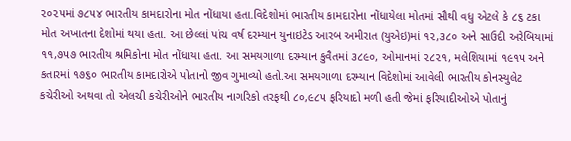૨૦૨૫માં ૭૮૫૪ ભારતીય કામદારોના મોત નોંધાયા હતા.વિદેશોમાં ભારતીય કામદારોના નોંધાયેલા મોતમાં સૌથી વધુ એટલે કે ૮૬ ટકા મોત અખાતના દેશોમાં થયા હતા. આ છેલ્લાં પાંચ વર્ષ દરમ્યાન યુનાઇટેડ આરબ અમીરાત (યુએઇ)માં ૧૨,૩૮૦ અને સાઉદી અરેબિયામાં ૧૧,૭૫૭ ભારતીય શ્રમિકોના મોત નોંધાયા હતા. આ સમયગાળા દરમ્યાન કુવૈતમાં ૩૮૯૦, ઓમાનમાં ૨૮૨૧, મલેશિયામાં ૧૯૧૫ અને કતારમાં ૧૭૬૦ ભારતીય કામદારોએ પોતાનો જીવ ગુમાવ્યો હતો.આ સમયગાળા દરમ્યાન વિદેશોમાં આવેલી ભારતીય કોનસ્યુલેટ કચેરીઓ અથવા તો એલચી કચેરીઓને ભારતીય નાગરિકો તરફથી ૮૦,૯૮૫ ફરિયાદો મળી હતી જેમાં ફરિયાદીઓએ પોતાનું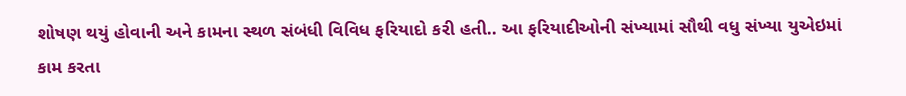શોષણ થયું હોવાની અને કામના સ્થળ સંબંધી વિવિધ ફરિયાદો કરી હતી.. આ ફરિયાદીઓની સંખ્યામાં સૌથી વધુ સંખ્યા યુએઇમાં કામ કરતા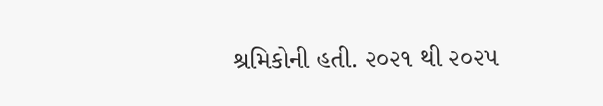શ્રમિકોની હતી. ૨૦૨૧ થી ૨૦૨૫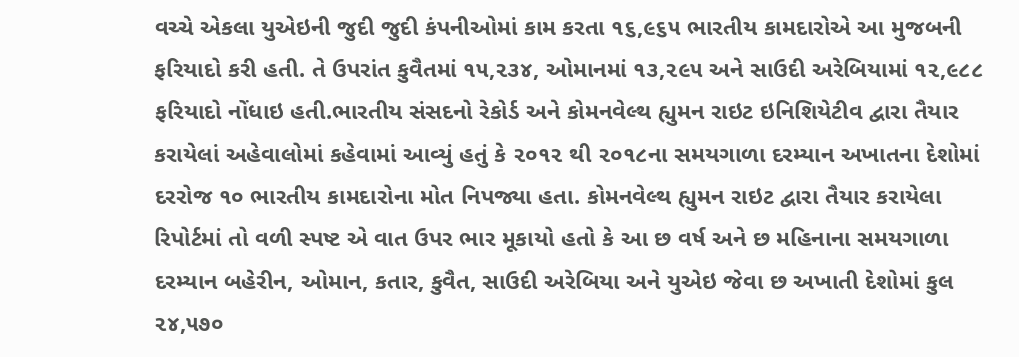વચ્ચે એકલા યુએઇની જુદી જુદી કંપનીઓમાં કામ કરતા ૧૬,૯૬૫ ભારતીય કામદારોએ આ મુજબની ફરિયાદો કરી હતી. તે ઉપરાંત કુવૈતમાં ૧૫,૨૩૪, ઓમાનમાં ૧૩,૨૯૫ અને સાઉદી અરેબિયામાં ૧૨,૯૮૮ ફરિયાદો નોંધાઇ હતી.ભારતીય સંસદનો રેકોર્ડ અને કોમનવેલ્થ હ્યુમન રાઇટ ઇનિશિયેટીવ દ્વારા તૈયાર કરાયેલાં અહેવાલોમાં કહેવામાં આવ્યું હતું કે ૨૦૧૨ થી ૨૦૧૮ના સમયગાળા દરમ્યાન અખાતના દેશોમાં દરરોજ ૧૦ ભારતીય કામદારોના મોત નિપજ્યા હતા. કોમનવેલ્થ હ્યુમન રાઇટ દ્વારા તૈયાર કરાયેલા રિપોર્ટમાં તો વળી સ્પષ્ટ એ વાત ઉપર ભાર મૂકાયો હતો કે આ છ વર્ષ અને છ મહિનાના સમયગાળા દરમ્યાન બહેરીન, ઓમાન, કતાર, કુવૈત, સાઉદી અરેબિયા અને યુએઇ જેવા છ અખાતી દેશોમાં કુલ ૨૪,૫૭૦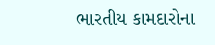ભારતીય કામદારોના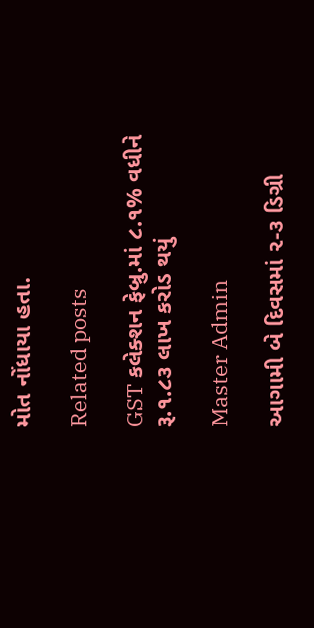મોત નોંધાયા હતા.

Related posts

GST કલેક્શન ફેબ્રુ.માં ૮.૧% વધીને રૂ.૧.૮૩ લાખ કરોડ થયું

Master Admin

આગામી બે દિવસમાં ૨-૩ ડિગ્રી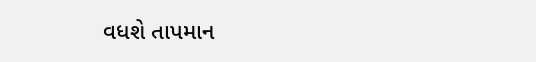વધશે તાપમાન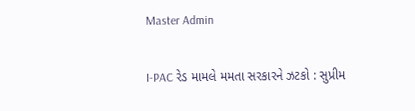Master Admin

I-PAC રેડ મામલે મમતા સરકારને ઝટકો : સુપ્રીમ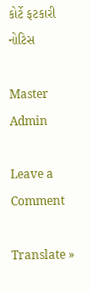કોર્ટે ફટકારી નોટિસ

Master Admin

Leave a Comment

Translate »